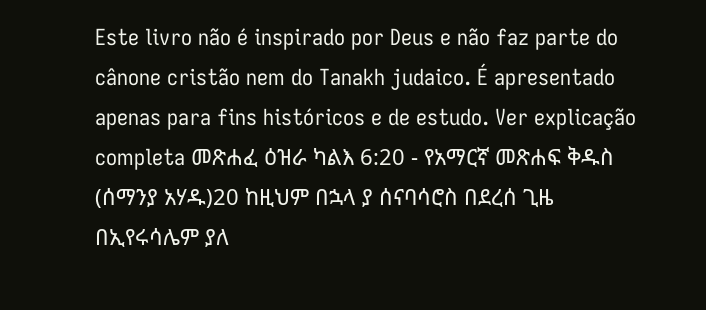Este livro não é inspirado por Deus e não faz parte do cânone cristão nem do Tanakh judaico. É apresentado apenas para fins históricos e de estudo. Ver explicação completa መጽሐፈ ዕዝራ ካልእ 6:20 - የአማርኛ መጽሐፍ ቅዱስ (ሰማንያ አሃዱ)20 ከዚህም በኋላ ያ ሰናባሳሮስ በደረሰ ጊዜ በኢየሩሳሌም ያለ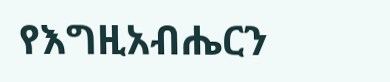የእግዚአብሔርን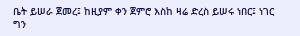ቤት ይሠራ ጀመረ፤ ከዚያም ቀን ጀምሮ እስከ ዛሬ ድረስ ይሠሩ ነበር፤ ነገር ግን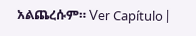አልጨረሱም። Ver Capítulo |